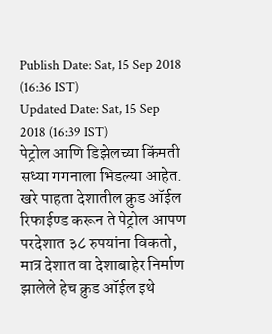Publish Date: Sat, 15 Sep 2018 (16:36 IST)
Updated Date: Sat, 15 Sep 2018 (16:39 IST)
पेट्रोल आणि डिझेलच्या किंमती सध्या गगनाला भिडल्या आहेत. खरे पाहता देशातील क्रुड ऑईल रिफाईण्ड करून ते पेट्रोल आपण परदेशात ३८ रुपयांना विकतो, मात्र देशात वा देशाबाहेर निर्माण झालेले हेच क्रुड ऑईल इथे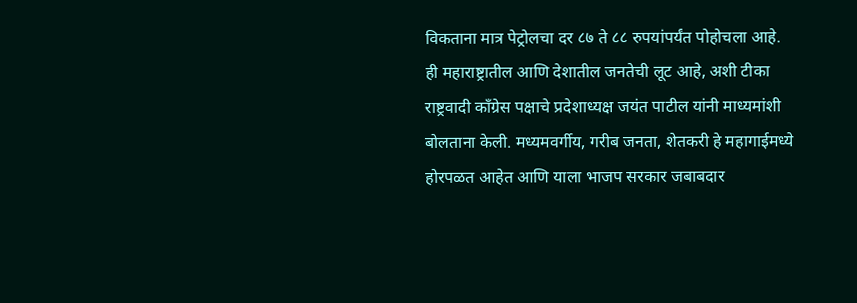विकताना मात्र पेट्रोलचा दर ८७ ते ८८ रुपयांपर्यंत पोहोचला आहे. ही महाराष्ट्रातील आणि देशातील जनतेची लूट आहे, अशी टीका राष्ट्रवादी काँग्रेस पक्षाचे प्रदेशाध्यक्ष जयंत पाटील यांनी माध्यमांशी बोलताना केली. मध्यमवर्गीय, गरीब जनता, शेतकरी हे महागाईमध्ये होरपळत आहेत आणि याला भाजप सरकार जबाबदार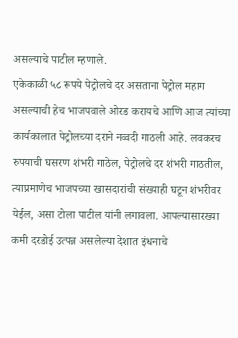असल्याचे पाटील म्हणाले.
एकेकाळी ५८ रूपये पेट्रोलचे दर असताना पेट्रोल महाग असल्याची हेच भाजपवाले ओरड करायचे आणि आज त्यांच्या कार्यकालात पेट्रोलच्या दराने नव्वदी गाठली आहे. लवकरच रुपयाची घसरण शंभरी गाठेल, पेट्रोलचे दर शंभरी गाठतील, त्याप्रमाणेच भाजपच्या खासदारांची संख्याही घटून शंभरीवर येईल, असा टोला पाटील यांनी लगावला. आपल्यासारख्या कमी दरडोई उत्पन्न असलेल्या देशात इंधनाचे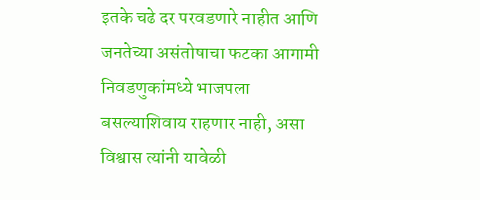इतके चढे दर परवडणारे नाहीत आणि जनतेच्या असंतोषाचा फटका आगामी निवडणुकांमध्ये भाजपला बसल्याशिवाय राहणार नाही, असा विश्वास त्यांनी यावेळी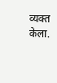व्यक्त केला.